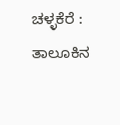ಚಳ್ಳಕೆರೆ :
ತಾಲೂಕಿನ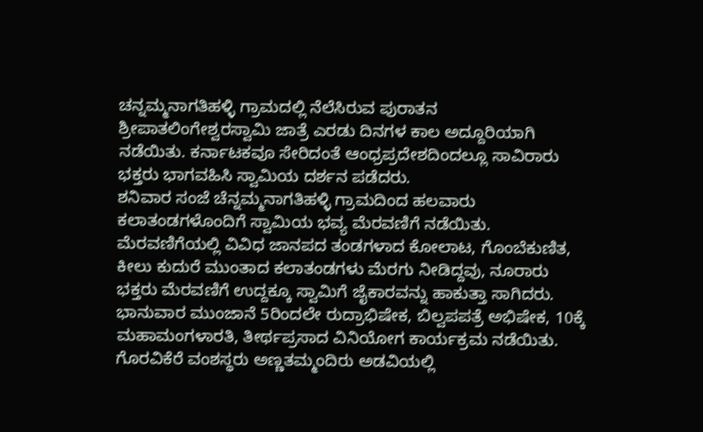ಚನ್ನಮ್ಮನಾಗತಿಹಳ್ಳಿ ಗ್ರಾಮದಲ್ಲಿ ನೆಲೆಸಿರುವ ಪುರಾತನ ಶ್ರೀಪಾತಲಿಂಗೇಶ್ವರಸ್ವಾಮಿ ಜಾತ್ರೆ ಎರಡು ದಿನಗಳ ಕಾಲ ಅದ್ದೂರಿಯಾಗಿ ನಡೆಯಿತು. ಕರ್ನಾಟಕವೂ ಸೇರಿದಂತೆ ಆಂಧ್ರಪ್ರದೇಶದಿಂದಲ್ಲೂ ಸಾವಿರಾರು ಭಕ್ತರು ಭಾಗವಹಿಸಿ ಸ್ವಾಮಿಯ ದರ್ಶನ ಪಡೆದರು.
ಶನಿವಾರ ಸಂಜೆ ಚೆನ್ನಮ್ಮನಾಗತಿಹಳ್ಳಿ ಗ್ರಾಮದಿಂದ ಹಲವಾರು ಕಲಾತಂಡಗಳೊಂದಿಗೆ ಸ್ವಾಮಿಯ ಭವ್ಯ ಮೆರವಣಿಗೆ ನಡೆಯಿತು. ಮೆರವಣಿಗೆಯಲ್ಲಿ ವಿವಿಧ ಜಾನಪದ ತಂಡಗಳಾದ ಕೋಲಾಟ, ಗೊಂಬೆಕುಣಿತ, ಕೀಲು ಕುದುರೆ ಮುಂತಾದ ಕಲಾತಂಡಗಳು ಮೆರಗು ನೀಡಿದ್ದವು, ನೂರಾರು ಭಕ್ತರು ಮೆರವಣಿಗೆ ಉದ್ದಕ್ಕೂ ಸ್ವಾಮಿಗೆ ಜೈಕಾರವನ್ನು ಹಾಕುತ್ತಾ ಸಾಗಿದರು.
ಭಾನುವಾರ ಮುಂಜಾನೆ 5ರಿಂದಲೇ ರುದ್ರಾಭಿಷೇಕ, ಬಿಲ್ವಪಪತ್ರೆ ಅಭಿಷೇಕ, 10ಕ್ಕೆ ಮಹಾಮಂಗಳಾರತಿ, ತೀರ್ಥಪ್ರಸಾದ ವಿನಿಯೋಗ ಕಾರ್ಯಕ್ರಮ ನಡೆಯಿತು. ಗೊರವಿಕೆರೆ ವಂಶಸ್ಥರು ಅಣ್ಣತಮ್ಮಂದಿರು ಅಡವಿಯಲ್ಲಿ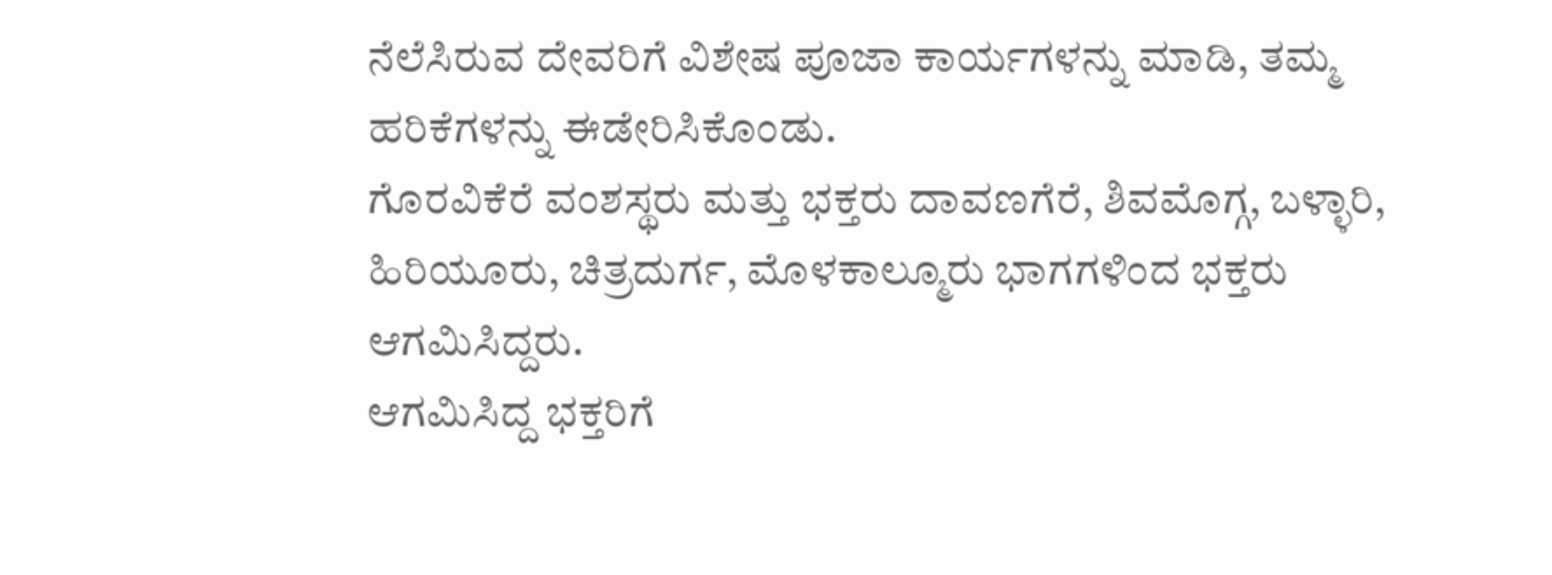ನೆಲೆಸಿರುವ ದೇವರಿಗೆ ವಿಶೇಷ ಪೂಜಾ ಕಾರ್ಯಗಳನ್ನು ಮಾಡಿ, ತಮ್ಮ ಹರಿಕೆಗಳನ್ನು ಈಡೇರಿಸಿಕೊಂಡು.
ಗೊರವಿಕೆರೆ ವಂಶಸ್ಥರು ಮತ್ತು ಭಕ್ತರು ದಾವಣಗೆರೆ, ಶಿವಮೊಗ್ಗ, ಬಳ್ಳಾರಿ, ಹಿರಿಯೂರು, ಚಿತ್ರದುರ್ಗ, ಮೊಳಕಾಲ್ಮೂರು ಭಾಗಗಳಿಂದ ಭಕ್ತರು ಆಗಮಿಸಿದ್ದರು.
ಆಗಮಿಸಿದ್ದ ಭಕ್ತರಿಗೆ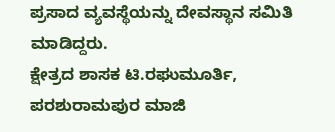ಪ್ರಸಾದ ವ್ಯವಸ್ಥೆಯನ್ನು ದೇವಸ್ಥಾನ ಸಮಿತಿ ಮಾಡಿದ್ದರು.
ಕ್ಷೇತ್ರದ ಶಾಸಕ ಟಿ.ರಘುಮೂರ್ತಿ, ಪರಶುರಾಮಪುರ ಮಾಜಿ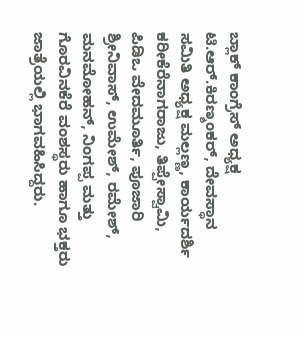ಬ್ಲಾಕ್ ಕಾಂಗ್ರೆಸ್ ಅಧ್ಯಕ್ಷ ಟಿ.ಆರ್.ಕಿರಣ್ಶಂಕರ್, ದೇವಸ್ಥಾನ ಸಮಿತಿ ಅಧ್ಯಕ್ಷ ಮಲ್ಲಣ್ಣ, ಕಾರ್ಯದರ್ಶಿ ಕರೀಕೆರೆನಾಗರಾಜು, ತಿಪ್ಪೇಸ್ವಾಮಿ, ಪಿಡಿಒ ವೇದಮೂರ್ತಿ, ಪೂಜಾರಿ ಶ್ರೀನಿವಾಸ್, ಉಮೇಶ್, ರಮೇಶ್, ಮನಮೋಹನ್, ನಿಂಗಪ್ಪ ಮತ್ತು ಗೊರವಿನಕೆರೆ ವಂಶಸ್ಥರು ಹಾಗೂ ಭಕ್ತರು ಜಾತ್ರೆಯಲ್ಲಿ ಭಾಗವಹಿಸಿದ್ದರು.